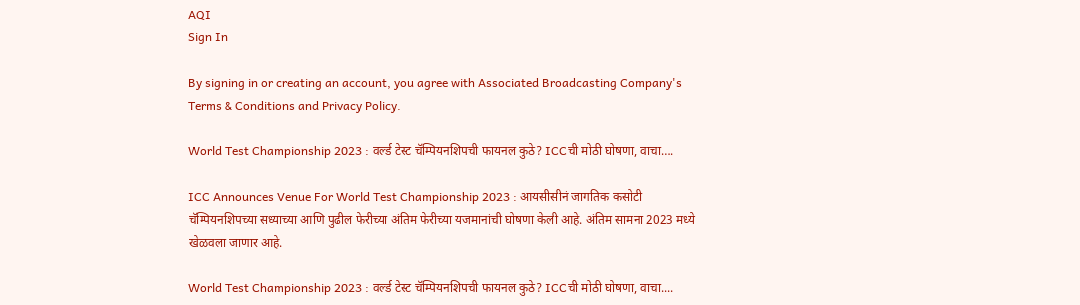AQI
Sign In

By signing in or creating an account, you agree with Associated Broadcasting Company's Terms & Conditions and Privacy Policy.

World Test Championship 2023 : वर्ल्ड टेस्ट चॅम्पियनशिपची फायनल कुठे? ICCची मोठी घोषणा, वाचा….

ICC Announces Venue For World Test Championship 2023 : आयसीसीनं जागतिक कसोटी चॅम्पियनशिपच्या सध्याच्या आणि पुढील फेरीच्या अंतिम फेरीच्या यजमानांची घोषणा केली आहे. अंतिम सामना 2023 मध्ये खेळवला जाणार आहे.

World Test Championship 2023 : वर्ल्ड टेस्ट चॅम्पियनशिपची फायनल कुठे? ICCची मोठी घोषणा, वाचा....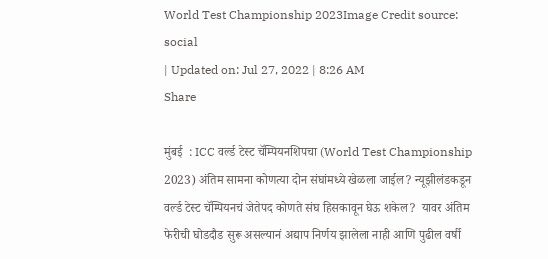World Test Championship 2023Image Credit source: social
| Updated on: Jul 27, 2022 | 8:26 AM
Share

मुंबई  : ICC वर्ल्ड टेस्ट चॅम्पियनशिपचा (World Test Championship 2023) अंतिम सामना कोणत्या दोन संघांमध्ये खेळला जाईल? न्यूझीलंडकडून वर्ल्ड टेस्ट चॅम्पियनचं जेतेपद कोणते संघ हिसकावून घेऊ शकेल?  यावर अंतिम फेरीची घोडदौड सुरू असल्यानं अद्याप निर्णय झालेला नाही आणि पुढील वर्षी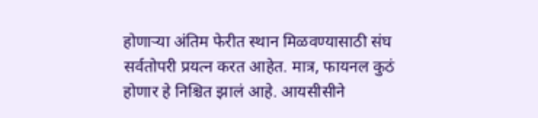होणाऱ्या अंतिम फेरीत स्थान मिळवण्यासाठी संघ सर्वतोपरी प्रयत्न करत आहेत. मात्र, फायनल कुठं होणार हे निश्चित झालं आहे. आयसीसीने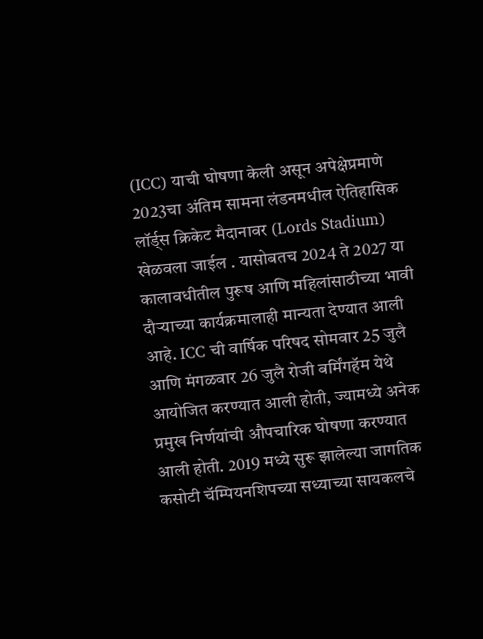(ICC) याची घोषणा केली असून अपेक्षेप्रमाणे 2023चा अंतिम सामना लंडनमधील ऐतिहासिक लॉर्ड्स क्रिकेट मैदानावर (Lords Stadium) खेळवला जाईल . यासोबतच 2024 ते 2027 या कालावधीतील पुरूष आणि महिलांसाठीच्या भावी दौऱ्याच्या कार्यक्रमालाही मान्यता देण्यात आली आहे. ICC ची वार्षिक परिषद सोमवार 25 जुलै आणि मंगळवार 26 जुलै रोजी बर्मिंगहॅम येथे आयोजित करण्यात आली होती, ज्यामध्ये अनेक प्रमुख निर्णयांची औपचारिक घोषणा करण्यात आली होती. 2019 मध्ये सुरू झालेल्या जागतिक कसोटी चॅम्पियनशिपच्या सध्याच्या सायकलचे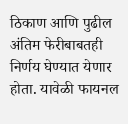ठिकाण आणि पुढील अंतिम फेरीबाबतही निर्णय घेण्यात येणार होता. यावेळी फायनल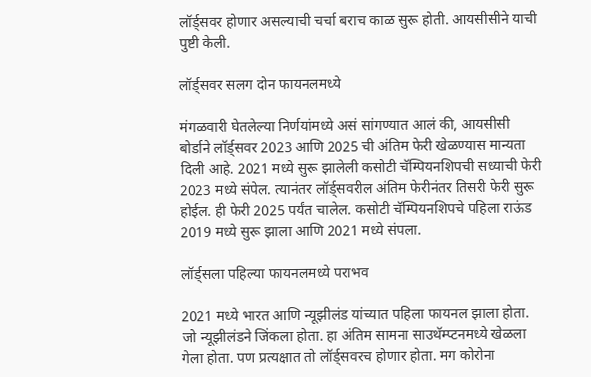लॉर्ड्सवर होणार असल्याची चर्चा बराच काळ सुरू होती. आयसीसीने याची पुष्टी केली.

लॉर्ड्सवर सलग दोन फायनलमध्ये

मंगळवारी घेतलेल्या निर्णयांमध्ये असं सांगण्यात आलं की, आयसीसी बोर्डाने लॉर्ड्सवर 2023 आणि 2025 ची अंतिम फेरी खेळण्यास मान्यता दिली आहे. 2021 मध्ये सुरू झालेली कसोटी चॅम्पियनशिपची सध्याची फेरी 2023 मध्ये संपेल. त्यानंतर लॉर्ड्सवरील अंतिम फेरीनंतर तिसरी फेरी सुरू होईल. ही फेरी 2025 पर्यंत चालेल. कसोटी चॅम्पियनशिपचे पहिला राऊंड 2019 मध्ये सुरू झाला आणि 2021 मध्ये संपला.

लॉर्ड्सला पहिल्या फायनलमध्ये पराभव

2021 मध्ये भारत आणि न्यूझीलंड यांच्यात पहिला फायनल झाला होता. जो न्यूझीलंडने जिंकला होता. हा अंतिम सामना साउथॅम्प्टनमध्ये खेळला गेला होता. पण प्रत्यक्षात तो लॉर्ड्सवरच होणार होता. मग कोरोना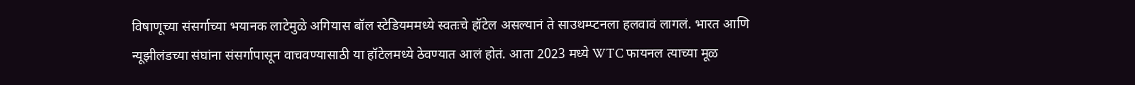विषाणूच्या संसर्गाच्या भयानक लाटेमुळे अगियास बॉल स्टेडियममध्ये स्वतःचे हॉटेल असल्यानं ते साउथम्प्टनला हलवावं लागलं. भारत आणि न्यूझीलंडच्या संघांना संसर्गापासून वाचवण्यासाठी या हॉटेलमध्ये ठेवण्यात आलं होतं. आता 2023 मध्ये WTC फायनल त्याच्या मूळ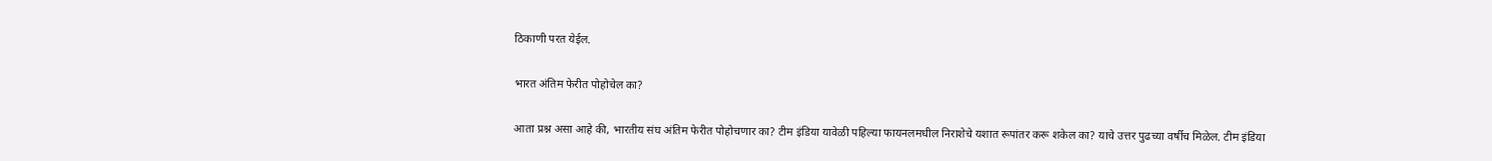ठिकाणी परत येईल.

भारत अंतिम फेरीत पोहोचेल का?

आता प्रश्न असा आहे की, भारतीय संघ अंतिम फेरीत पोहोचणार का? टीम इंडिया यावेळी पहिल्या फायनलमधील निराशेचे यशात रूपांतर करू शकेल का? याचे उत्तर पुढच्या वर्षीच मिळेल. टीम इंडिया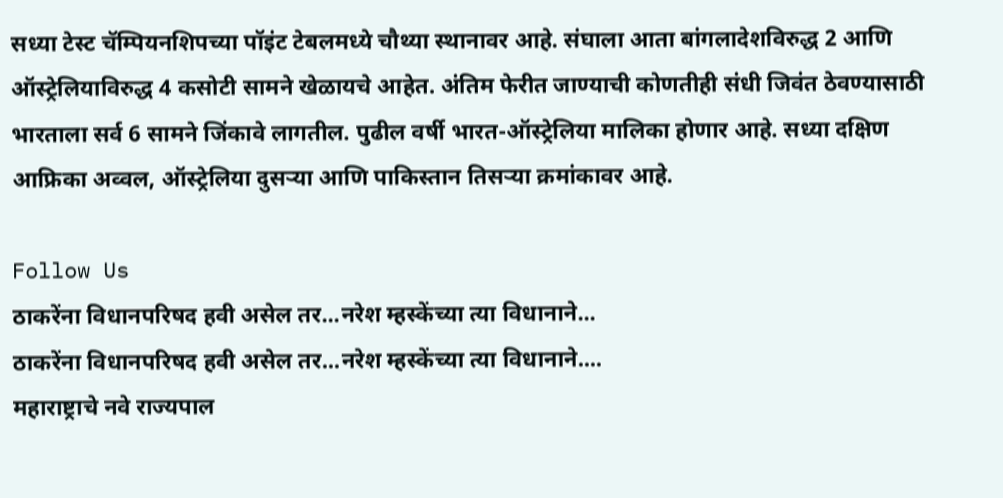सध्या टेस्ट चॅम्पियनशिपच्या पॉइंट टेबलमध्ये चौथ्या स्थानावर आहे. संघाला आता बांगलादेशविरुद्ध 2 आणि ऑस्ट्रेलियाविरुद्ध 4 कसोटी सामने खेळायचे आहेत. अंतिम फेरीत जाण्याची कोणतीही संधी जिवंत ठेवण्यासाठी भारताला सर्व 6 सामने जिंकावे लागतील. पुढील वर्षी भारत-ऑस्ट्रेलिया मालिका होणार आहे. सध्या दक्षिण आफ्रिका अव्वल, ऑस्ट्रेलिया दुसऱ्या आणि पाकिस्तान तिसऱ्या क्रमांकावर आहे.

Follow Us
ठाकरेंना विधानपरिषद हवी असेल तर...नरेश म्हस्केंच्या त्या विधानाने...
ठाकरेंना विधानपरिषद हवी असेल तर...नरेश म्हस्केंच्या त्या विधानाने....
महाराष्ट्राचे नवे राज्यपाल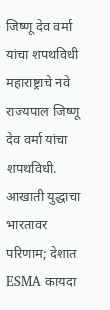जिष्णू देव वर्मा यांचा शपथविधी
महाराष्ट्राचे नवे राज्यपाल जिष्णू देव वर्मा यांचा शपथविधी.
आखाती युद्धाचा भारतावर परिणाम; देशात ESMA कायदा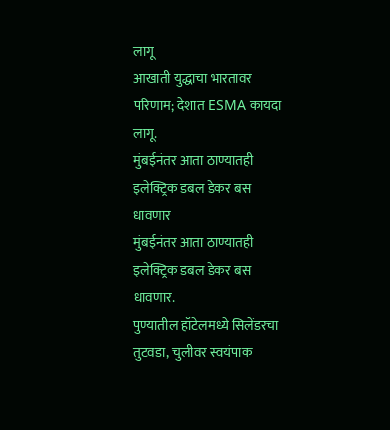लागू
आखाती युद्धाचा भारतावर परिणाम; देशात ESMA कायदा लागू.
मुंबईनंतर आता ठाण्यातही इलेक्ट्रिक डबल डेकर बस धावणार
मुंबईनंतर आता ठाण्यातही इलेक्ट्रिक डबल डेकर बस धावणार.
पुण्यातील हॉटेलमध्ये सिलेंडरचा तुटवडा, चुलीवर स्वयंपाक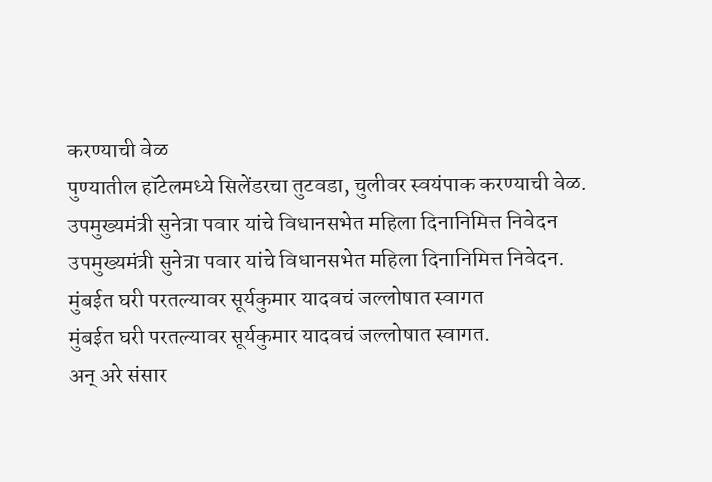करण्याची वेळ
पुण्यातील हॉटेलमध्ये सिलेंडरचा तुटवडा, चुलीवर स्वयंपाक करण्याची वेळ.
उपमुख्यमंत्री सुनेत्रा पवार यांचे विधानसभेत महिला दिनानिमित्त निवेदन
उपमुख्यमंत्री सुनेत्रा पवार यांचे विधानसभेत महिला दिनानिमित्त निवेदन.
मुंबईत घरी परतल्यावर सूर्यकुमार यादवचं जल्लोषात स्वागत
मुंबईत घरी परतल्यावर सूर्यकुमार यादवचं जल्लोषात स्वागत.
अन् अरे संसार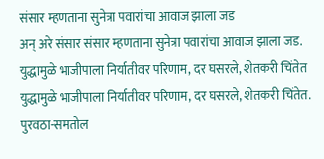संसार म्हणताना सुनेत्रा पवारांचा आवाज झाला जड
अन् अरे संसार संसार म्हणताना सुनेत्रा पवारांचा आवाज झाला जड.
युद्धामुळे भाजीपाला निर्यातीवर परिणाम, दर घसरले, शेतकरी चिंतेत
युद्धामुळे भाजीपाला निर्यातीवर परिणाम, दर घसरले, शेतकरी चिंतेत.
पुरवठा-समतोल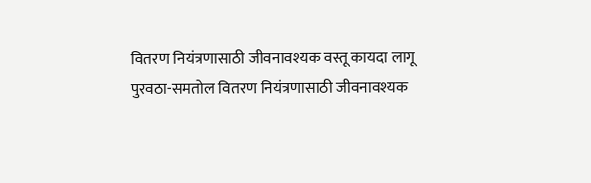वितरण नियंत्रणासाठी जीवनावश्यक वस्तू कायदा लागू
पुरवठा-समतोल वितरण नियंत्रणासाठी जीवनावश्यक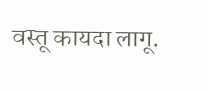वस्तू कायदा लागू.